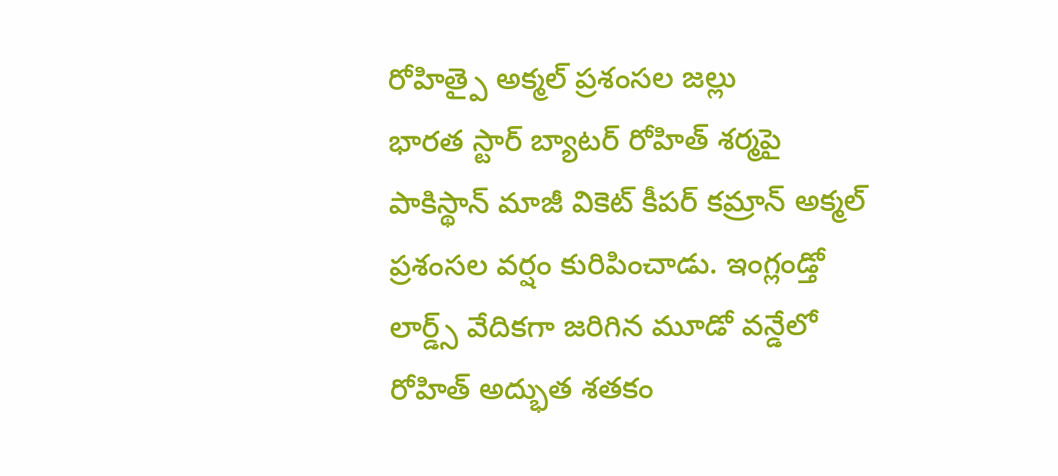రోహిత్పై అక్మల్ ప్రశంసల జల్లు
భారత స్టార్ బ్యాటర్ రోహిత్ శర్మపై పాకిస్థాన్ మాజీ వికెట్ కీపర్ కమ్రాన్ అక్మల్ ప్రశంసల వర్షం కురిపించాడు. ఇంగ్లండ్తో లార్డ్స్ వేదికగా జరిగిన మూడో వన్డేలో రోహిత్ అద్భుత శతకం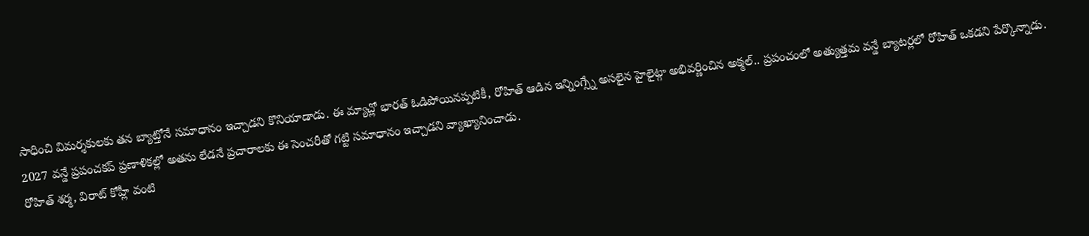సాధించి విమర్శకులకు తన బ్యాట్తోనే సమాధానం ఇచ్చాడని కొనియాడాడు. ఈ మ్యాచ్లో భారత్ ఓడిపోయినప్పటికీ, రోహిత్ ఆడిన ఇన్నింగ్స్నే అసలైన హైలైట్గా అభివర్ణించిన అక్మల్.. ప్రపంచంలో అత్యుత్తమ వన్డే బ్యాటర్లలో రోహిత్ ఒకడని పేర్కొన్నాడు. 2027 వన్డే ప్రపంచకప్ ప్రణాళికల్లో అతను లేడనే ప్రచారాలకు ఈ సెంచరీతో గట్టి సమాధానం ఇచ్చాడని వ్యాఖ్యానించాడు.
రోహిత్ శర్మ, విరాట్ కోహ్లీ వంటి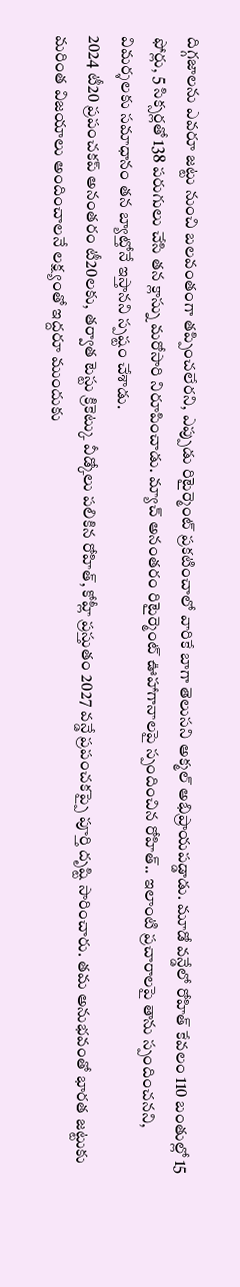దిగ్గజాలను ఎవరూ జట్టు నుంచి బలవంతంగా తప్పించలేరని, ఎప్పుడు రిటైర్మెంట్ ప్రకటించాలో వారికే బాగా తెలుసని అక్మల్ అభిప్రాయపడ్డాడు. మూడో వన్డేలో రోహిత్ కేవలం 110 బంతుల్లో 15 ఫోర్లు, 5 సిక్సర్లతో 138 పరుగులు చేసి తన క్లాస్ను మరోసారి నిరూపించాడు. మ్యాచ్ అనంతరం రిటైర్మెంట్ ఊహాగానాలపై స్పందించిన రోహిత్.. ఇలాంటి ప్రచారాలపై తాను స్పందించనని, విమర్శలకు సమాధానం తన బ్యాట్తోనే ఇస్తానని స్పష్టం చేశాడు.
2024 టీ20 ప్రపంచకప్ అనంతరం టీ20లకు, తర్వాత టెస్టు క్రికెట్కు వీడ్కోలు పలికిన రోహిత్, కోహ్లీ ప్రస్తుతం 2027 వన్డే ప్రపంచకప్పై పూర్తి దృష్టి సారించారు. తమ అనుభవంతో భారత జట్టుకు మరింత విజయాలు అందించాలనే లక్ష్యంతో ఇద్దరూ ముందుకు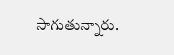సాగుతున్నారు.